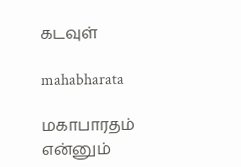கடவுள்

mahabharata

மகாபாரதம் என்னும்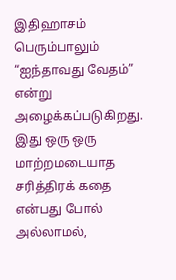இதிஹாசம் பெரும்பாலும் “ஐந்தாவது வேதம்” என்று அழைக்கப்படுகிறது. இது ஒரு ஒரு மாற்றமடையாத சரித்திரக் கதை என்பது போல் அல்லாமல்,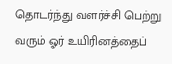தொடர்ந்து வளர்ச்சி பெற்று வரும் ஓர் உயிரினத்தைப்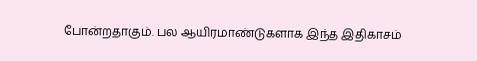போன்றதாகும். பல ஆயிரமாண்டுகளாக இந்த இதிகாசம்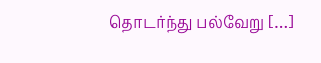தொடர்ந்து பல்வேறு […]